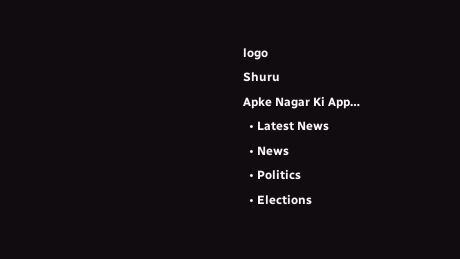logo
Shuru
Apke Nagar Ki App…
  • Latest News
  • News
  • Politics
  • Elections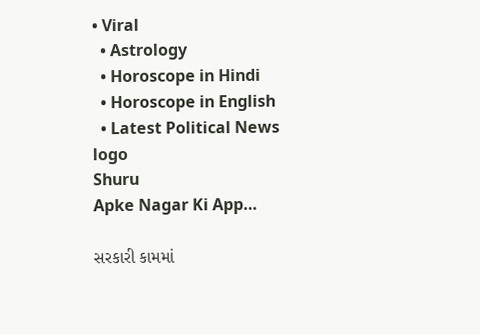• Viral
  • Astrology
  • Horoscope in Hindi
  • Horoscope in English
  • Latest Political News
logo
Shuru
Apke Nagar Ki App…

સરકારી કામમાં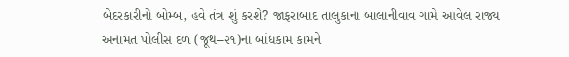બેદરકારીનો બોમ્બ, હવે તંત્ર શું કરશે? જાફરાબાદ તાલુકાના બાલાનીવાવ ગામે આવેલ રાજ્ય અનામત પોલીસ દળ (જૂથ–૨૧)ના બાંધકામ કામને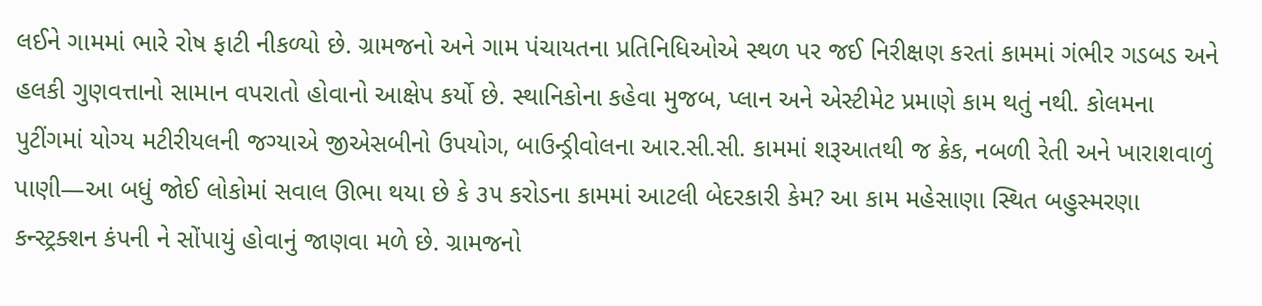લઈને ગામમાં ભારે રોષ ફાટી નીકળ્યો છે. ગ્રામજનો અને ગામ પંચાયતના પ્રતિનિધિઓએ સ્થળ પર જઈ નિરીક્ષણ કરતાં કામમાં ગંભીર ગડબડ અને હલકી ગુણવત્તાનો સામાન વપરાતો હોવાનો આક્ષેપ કર્યો છે. સ્થાનિકોના કહેવા મુજબ, પ્લાન અને એસ્ટીમેટ પ્રમાણે કામ થતું નથી. કોલમના પુટીંગમાં યોગ્ય મટીરીયલની જગ્યાએ જીએસબીનો ઉપયોગ, બાઉન્ડ્રીવોલના આર.સી.સી. કામમાં શરૂઆતથી જ ક્રેક, નબળી રેતી અને ખારાશવાળું પાણી—આ બધું જોઈ લોકોમાં સવાલ ઊભા થયા છે કે ૩૫ કરોડના કામમાં આટલી બેદરકારી કેમ? આ કામ મહેસાણા સ્થિત બહુસ્મરણા કન્સ્ટ્રક્શન કંપની ને સોંપાયું હોવાનું જાણવા મળે છે. ગ્રામજનો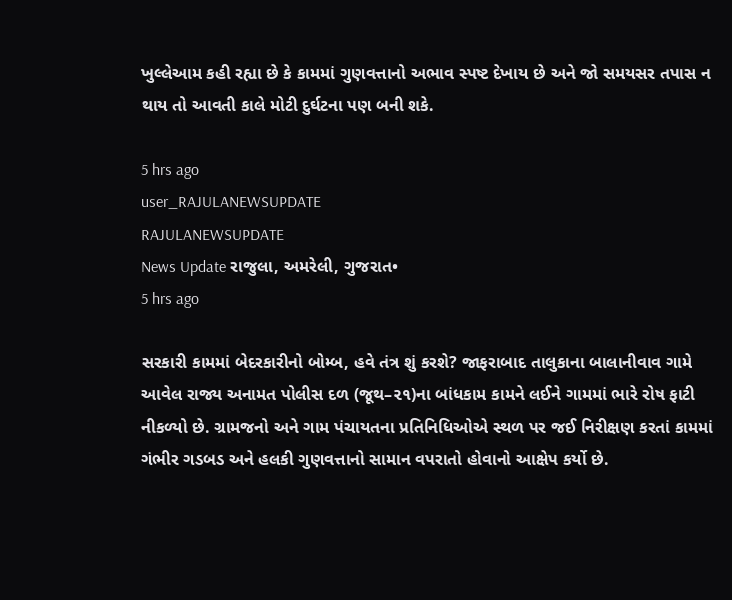ખુલ્લેઆમ કહી રહ્યા છે કે કામમાં ગુણવત્તાનો અભાવ સ્પષ્ટ દેખાય છે અને જો સમયસર તપાસ ન થાય તો આવતી કાલે મોટી દુર્ઘટના પણ બની શકે.

5 hrs ago
user_RAJULANEWSUPDATE
RAJULANEWSUPDATE
News Update રાજુલા, અમરેલી, ગુજરાત•
5 hrs ago

સરકારી કામમાં બેદરકારીનો બોમ્બ, હવે તંત્ર શું કરશે? જાફરાબાદ તાલુકાના બાલાનીવાવ ગામે આવેલ રાજ્ય અનામત પોલીસ દળ (જૂથ–૨૧)ના બાંધકામ કામને લઈને ગામમાં ભારે રોષ ફાટી નીકળ્યો છે. ગ્રામજનો અને ગામ પંચાયતના પ્રતિનિધિઓએ સ્થળ પર જઈ નિરીક્ષણ કરતાં કામમાં ગંભીર ગડબડ અને હલકી ગુણવત્તાનો સામાન વપરાતો હોવાનો આક્ષેપ કર્યો છે.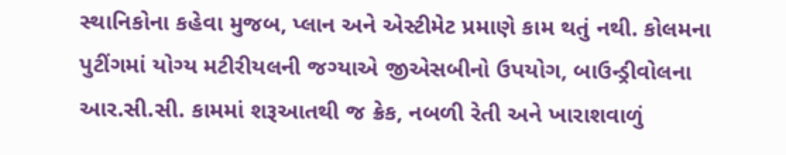સ્થાનિકોના કહેવા મુજબ, પ્લાન અને એસ્ટીમેટ પ્રમાણે કામ થતું નથી. કોલમના પુટીંગમાં યોગ્ય મટીરીયલની જગ્યાએ જીએસબીનો ઉપયોગ, બાઉન્ડ્રીવોલના આર.સી.સી. કામમાં શરૂઆતથી જ ક્રેક, નબળી રેતી અને ખારાશવાળું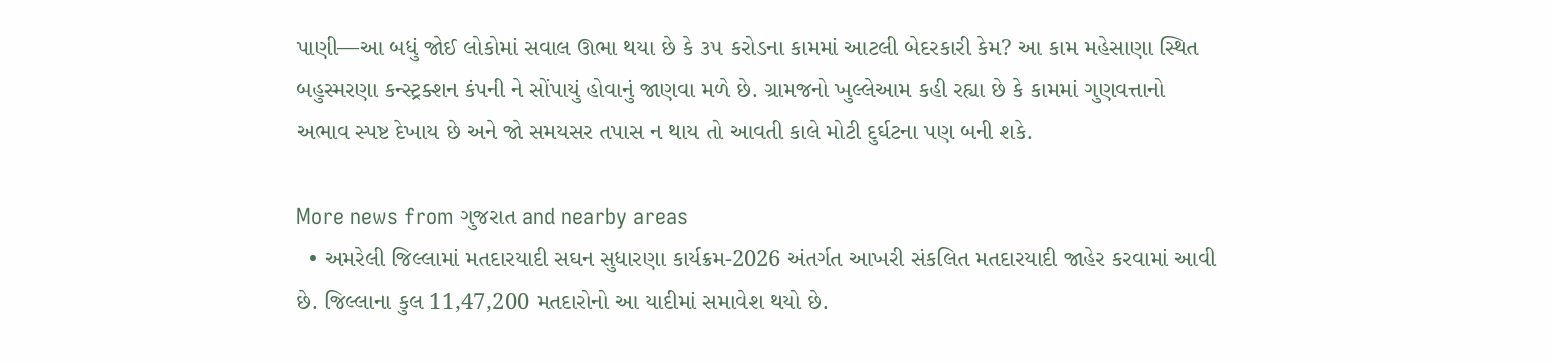પાણી—આ બધું જોઈ લોકોમાં સવાલ ઊભા થયા છે કે ૩૫ કરોડના કામમાં આટલી બેદરકારી કેમ? આ કામ મહેસાણા સ્થિત બહુસ્મરણા કન્સ્ટ્રક્શન કંપની ને સોંપાયું હોવાનું જાણવા મળે છે. ગ્રામજનો ખુલ્લેઆમ કહી રહ્યા છે કે કામમાં ગુણવત્તાનો અભાવ સ્પષ્ટ દેખાય છે અને જો સમયસર તપાસ ન થાય તો આવતી કાલે મોટી દુર્ઘટના પણ બની શકે.

More news from ગુજરાત and nearby areas
  • અમરેલી જિલ્લામાં મતદારયાદી સઘન સુધારણા કાર્યક્રમ-2026 અંતર્ગત આખરી સંકલિત મતદારયાદી જાહેર કરવામાં આવી છે. જિલ્લાના કુલ 11,47,200 મતદારોનો આ યાદીમાં સમાવેશ થયો છે.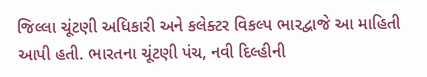જિલ્લા ચૂંટણી અધિકારી અને કલેક્ટર વિકલ્પ ભારદ્વાજે આ માહિતી આપી હતી. ભારતના ચૂંટણી પંચ, નવી દિલ્હીની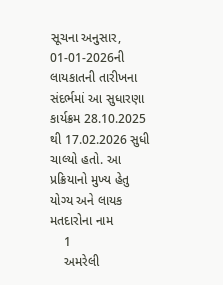સૂચના અનુસાર, 01-01-2026ની લાયકાતની તારીખના સંદર્ભમાં આ સુધારણા કાર્યક્રમ 28.10.2025 થી 17.02.2026 સુધી ચાલ્યો હતો. આ પ્રક્રિયાનો મુખ્ય હેતુ યોગ્ય અને લાયક મતદારોના નામ
    1
    અમરેલી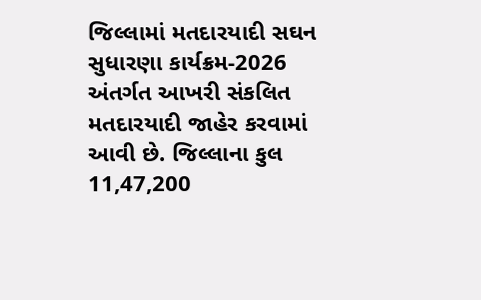જિલ્લામાં મતદારયાદી સઘન સુધારણા કાર્યક્રમ-2026 અંતર્ગત આખરી સંકલિત મતદારયાદી જાહેર કરવામાં આવી છે. જિલ્લાના કુલ 11,47,200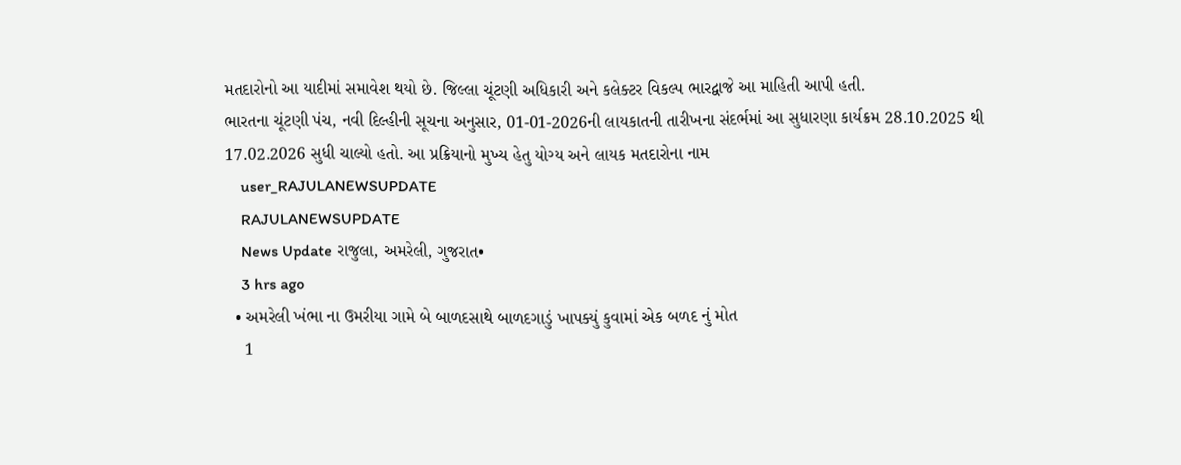મતદારોનો આ યાદીમાં સમાવેશ થયો છે. જિલ્લા ચૂંટણી અધિકારી અને કલેક્ટર વિકલ્પ ભારદ્વાજે આ માહિતી આપી હતી.
ભારતના ચૂંટણી પંચ, નવી દિલ્હીની સૂચના અનુસાર, 01-01-2026ની લાયકાતની તારીખના સંદર્ભમાં આ સુધારણા કાર્યક્રમ 28.10.2025 થી 17.02.2026 સુધી ચાલ્યો હતો. આ પ્રક્રિયાનો મુખ્ય હેતુ યોગ્ય અને લાયક મતદારોના નામ
    user_RAJULANEWSUPDATE
    RAJULANEWSUPDATE
    News Update રાજુલા, અમરેલી, ગુજરાત•
    3 hrs ago
  • અમરેલી ખંભા ના ઉમરીયા ગામે બે બાળદસાથે બાળદગાડું ખાપક્યું કુવામાં એક બળદ નું મોત
    1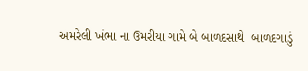અમરેલી ખંભા ના ઉમરીયા ગામે બે બાળદસાથે  બાળદગાડું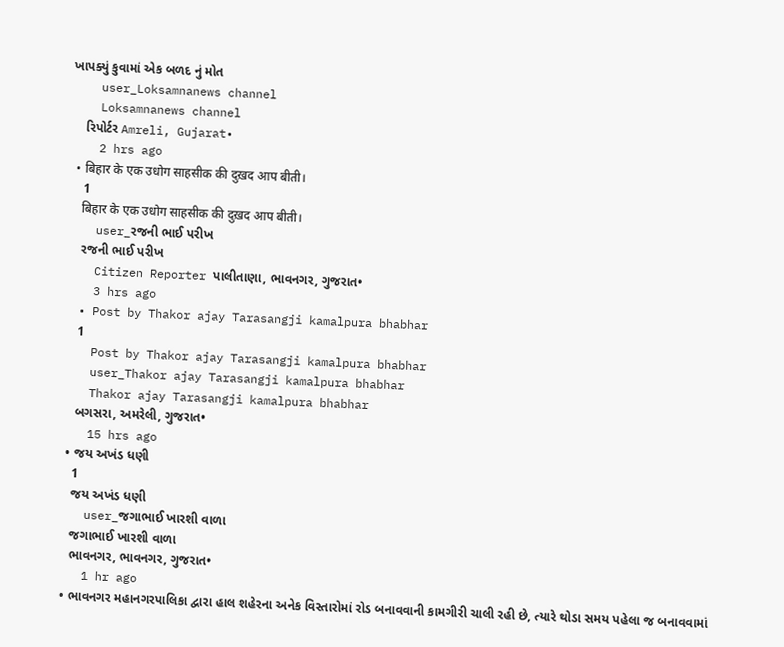ખાપક્યું કુવામાં એક બળદ નું મોત
    user_Loksamnanews channel
    Loksamnanews channel
    રિપોર્ટર Amreli, Gujarat•
    2 hrs ago
  • बिहार‌ के एक उधोग साहसीक की दुख़द आप बीती।
    1
    बिहार‌ के एक उधोग साहसीक की दुख़द आप बीती।
    user_રજની ભાઈ પરીખ
    રજની ભાઈ પરીખ
    Citizen Reporter પાલીતાણા, ભાવનગર, ગુજરાત•
    3 hrs ago
  • Post by Thakor ajay Tarasangji kamalpura bhabhar
    1
    Post by Thakor ajay Tarasangji kamalpura bhabhar
    user_Thakor ajay Tarasangji kamalpura bhabhar
    Thakor ajay Tarasangji kamalpura bhabhar
    બગસરા, અમરેલી, ગુજરાત•
    15 hrs ago
  • જય અખંડ ધણી
    1
    જય અખંડ ધણી
    user_જગાભાઈ ખારશી વાળા
    જગાભાઈ ખારશી વાળા
    ભાવનગર, ભાવનગર, ગુજરાત•
    1 hr ago
  • ભાવનગર મહાનગરપાલિકા દ્વારા હાલ શહેરના અનેક વિસ્તારોમાં રોડ બનાવવાની કામગીરી ચાલી રહી છે, ત્યારે થોડા સમય પહેલા જ બનાવવામાં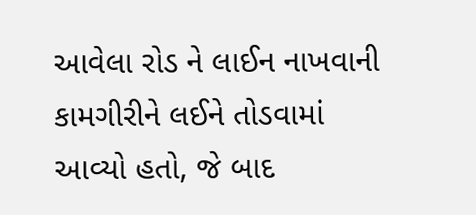આવેલા રોડ ને લાઈન નાખવાની કામગીરીને લઈને તોડવામાં આવ્યો હતો, જે બાદ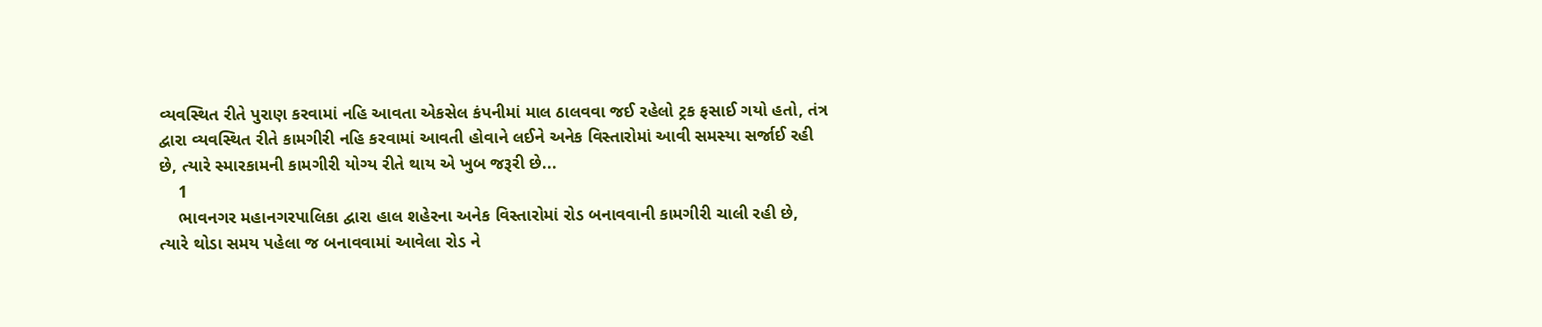વ્યવસ્થિત રીતે પુરાણ કરવામાં નહિ આવતા એકસેલ કંપનીમાં માલ ઠાલવવા જઈ રહેલો ટ્રક ફસાઈ ગયો હતો, તંત્ર દ્વારા વ્યવસ્થિત રીતે કામગીરી નહિ કરવામાં આવતી હોવાને લઈને અનેક વિસ્તારોમાં આવી સમસ્યા સર્જાઈ રહી છે, ત્યારે સ્મારકામની કામગીરી યોગ્ય રીતે થાય એ ખુબ જરૂરી છે...
    1
    ભાવનગર મહાનગરપાલિકા દ્વારા હાલ શહેરના અનેક વિસ્તારોમાં રોડ બનાવવાની કામગીરી ચાલી રહી છે, ત્યારે થોડા સમય પહેલા જ બનાવવામાં આવેલા રોડ ને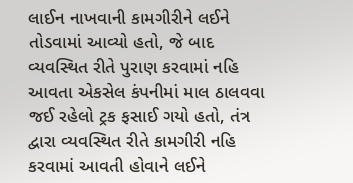લાઈન નાખવાની કામગીરીને લઈને તોડવામાં આવ્યો હતો, જે બાદ વ્યવસ્થિત રીતે પુરાણ કરવામાં નહિ આવતા એકસેલ કંપનીમાં માલ ઠાલવવા જઈ રહેલો ટ્રક ફસાઈ ગયો હતો, તંત્ર દ્વારા વ્યવસ્થિત રીતે કામગીરી નહિ કરવામાં આવતી હોવાને લઈને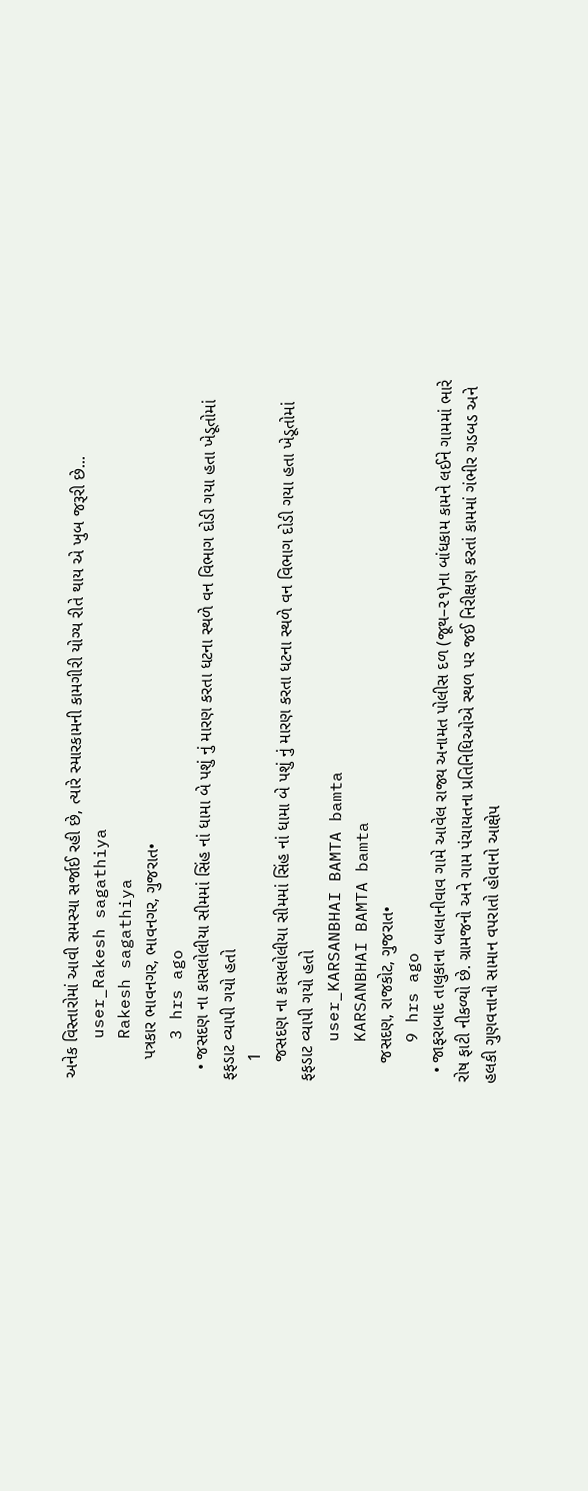અનેક વિસ્તારોમાં આવી સમસ્યા સર્જાઈ રહી છે, ત્યારે સ્મારકામની કામગીરી યોગ્ય રીતે થાય એ ખુબ જરૂરી છે...
    user_Rakesh sagathiya
    Rakesh sagathiya
    પત્રકાર ભાવનગર, ભાવનગર, ગુજરાત•
    3 hrs ago
  • જસદણ ના કાસલોલીયા સીમમાં સિંહ નાં ધામા બે પશું નું મારણ કરતા ધટના સ્થળે વન વિભાગ દોડી ગયા હતા ખેડૂતોમાં ફફડાટ વ્યાપી ગયો હતો
    1
    જસદણ ના કાસલોલીયા સીમમાં સિંહ નાં ધામા બે પશું નું મારણ કરતા ધટના સ્થળે વન વિભાગ દોડી ગયા હતા ખેડૂતોમાં ફફડાટ વ્યાપી ગયો હતો
    user_KARSANBHAI BAMTA bamta
    KARSANBHAI BAMTA bamta
    જસદણ, રાજકોટ, ગુજરાત•
    9 hrs ago
  • જાફરાબાદ તાલુકાના બાલાનીવાવ ગામે આવેલ રાજ્ય અનામત પોલીસ દળ (જૂથ–૨૧)ના બાંધકામ કામને લઈને ગામમાં ભારે રોષ ફાટી નીકળ્યો છે. ગ્રામજનો અને ગામ પંચાયતના પ્રતિનિધિઓએ સ્થળ પર જઈ નિરીક્ષણ કરતાં કામમાં ગંભીર ગડબડ અને હલકી ગુણવત્તાનો સામાન વપરાતો હોવાનો આક્ષેપ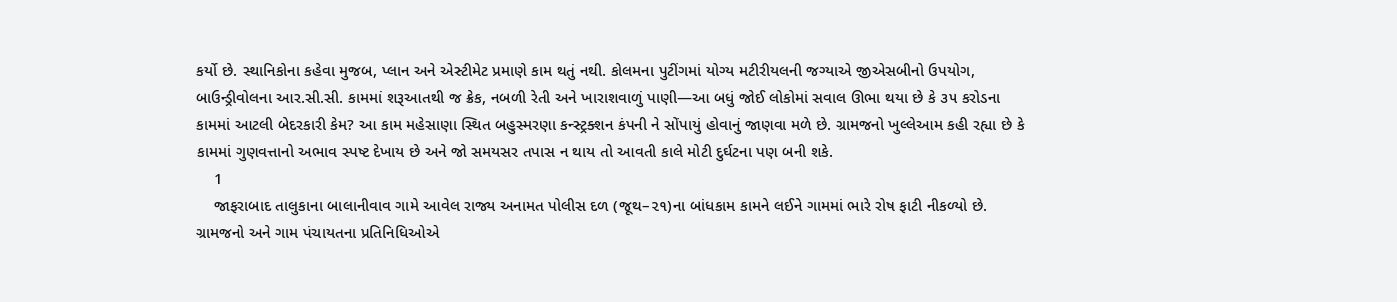કર્યો છે. સ્થાનિકોના કહેવા મુજબ, પ્લાન અને એસ્ટીમેટ પ્રમાણે કામ થતું નથી. કોલમના પુટીંગમાં યોગ્ય મટીરીયલની જગ્યાએ જીએસબીનો ઉપયોગ, બાઉન્ડ્રીવોલના આર.સી.સી. કામમાં શરૂઆતથી જ ક્રેક, નબળી રેતી અને ખારાશવાળું પાણી—આ બધું જોઈ લોકોમાં સવાલ ઊભા થયા છે કે ૩૫ કરોડના કામમાં આટલી બેદરકારી કેમ? આ કામ મહેસાણા સ્થિત બહુસ્મરણા કન્સ્ટ્રક્શન કંપની ને સોંપાયું હોવાનું જાણવા મળે છે. ગ્રામજનો ખુલ્લેઆમ કહી રહ્યા છે કે કામમાં ગુણવત્તાનો અભાવ સ્પષ્ટ દેખાય છે અને જો સમયસર તપાસ ન થાય તો આવતી કાલે મોટી દુર્ઘટના પણ બની શકે.
    1
    જાફરાબાદ તાલુકાના બાલાનીવાવ ગામે આવેલ રાજ્ય અનામત પોલીસ દળ (જૂથ–૨૧)ના બાંધકામ કામને લઈને ગામમાં ભારે રોષ ફાટી નીકળ્યો છે. ગ્રામજનો અને ગામ પંચાયતના પ્રતિનિધિઓએ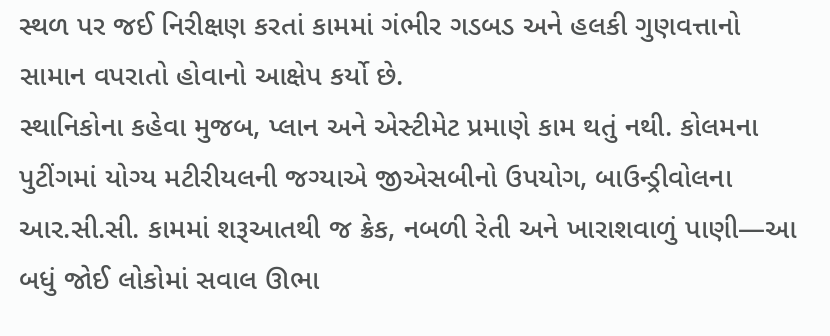સ્થળ પર જઈ નિરીક્ષણ કરતાં કામમાં ગંભીર ગડબડ અને હલકી ગુણવત્તાનો સામાન વપરાતો હોવાનો આક્ષેપ કર્યો છે.
સ્થાનિકોના કહેવા મુજબ, પ્લાન અને એસ્ટીમેટ પ્રમાણે કામ થતું નથી. કોલમના પુટીંગમાં યોગ્ય મટીરીયલની જગ્યાએ જીએસબીનો ઉપયોગ, બાઉન્ડ્રીવોલના આર.સી.સી. કામમાં શરૂઆતથી જ ક્રેક, નબળી રેતી અને ખારાશવાળું પાણી—આ બધું જોઈ લોકોમાં સવાલ ઊભા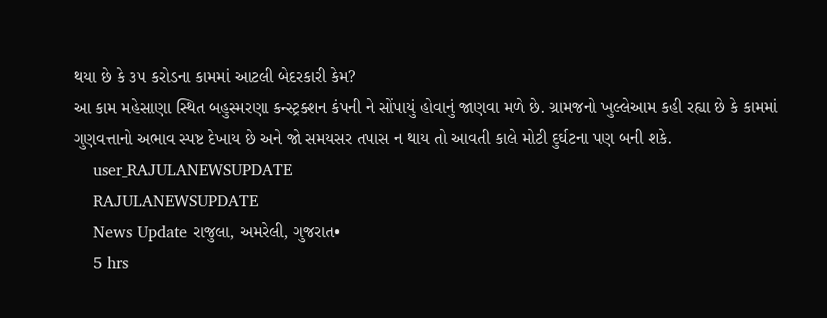થયા છે કે ૩૫ કરોડના કામમાં આટલી બેદરકારી કેમ?
આ કામ મહેસાણા સ્થિત બહુસ્મરણા કન્સ્ટ્રક્શન કંપની ને સોંપાયું હોવાનું જાણવા મળે છે. ગ્રામજનો ખુલ્લેઆમ કહી રહ્યા છે કે કામમાં ગુણવત્તાનો અભાવ સ્પષ્ટ દેખાય છે અને જો સમયસર તપાસ ન થાય તો આવતી કાલે મોટી દુર્ઘટના પણ બની શકે.
    user_RAJULANEWSUPDATE
    RAJULANEWSUPDATE
    News Update રાજુલા, અમરેલી, ગુજરાત•
    5 hrs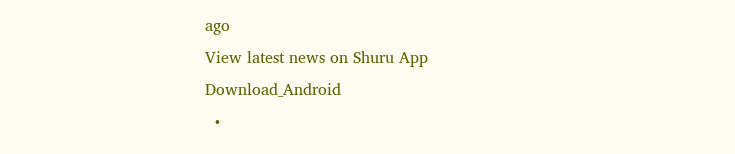ago
View latest news on Shuru App
Download_Android
  •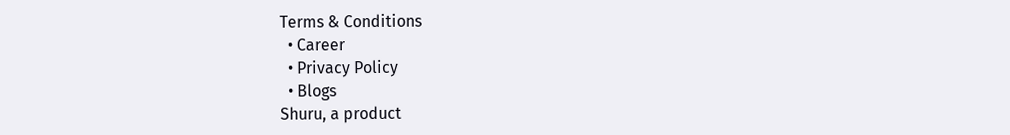Terms & Conditions
  • Career
  • Privacy Policy
  • Blogs
Shuru, a product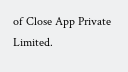of Close App Private Limited.